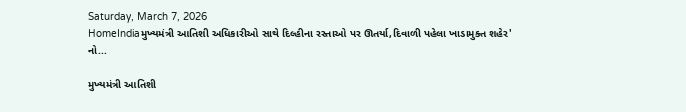Saturday, March 7, 2026
HomeIndiaમુખ્યમંત્રી આતિશી અધિકારીઓ સાથે દિલ્હીના રસ્તાઓ પર ઊતર્યા,દિવાળી પહેલા ખાડામુક્ત શહેર' નો...

મુખ્યમંત્રી આતિશી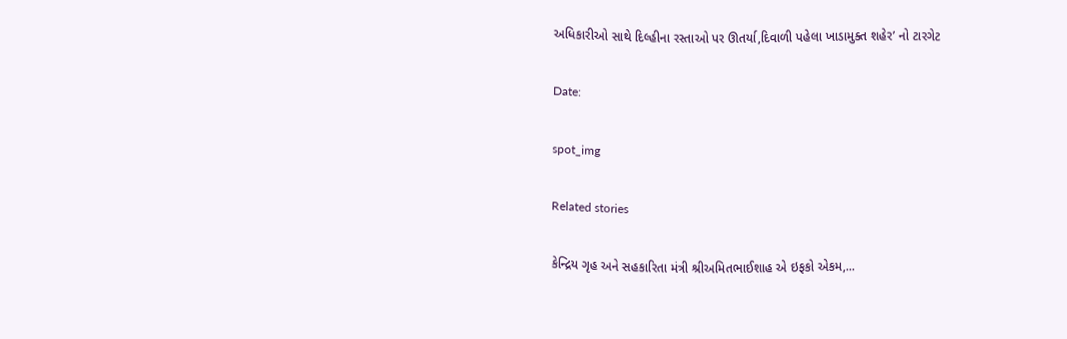અધિકારીઓ સાથે દિલ્હીના રસ્તાઓ પર ઊતર્યા,દિવાળી પહેલા ખાડામુક્ત શહેર’ નો ટારગેટ

Date:

spot_img

Related stories

કેન્દ્રિય ગૃહ અને સહકારિતા મંત્રી શ્રીઅમિતભાઈશાહ એ ઇફકો એકમ,...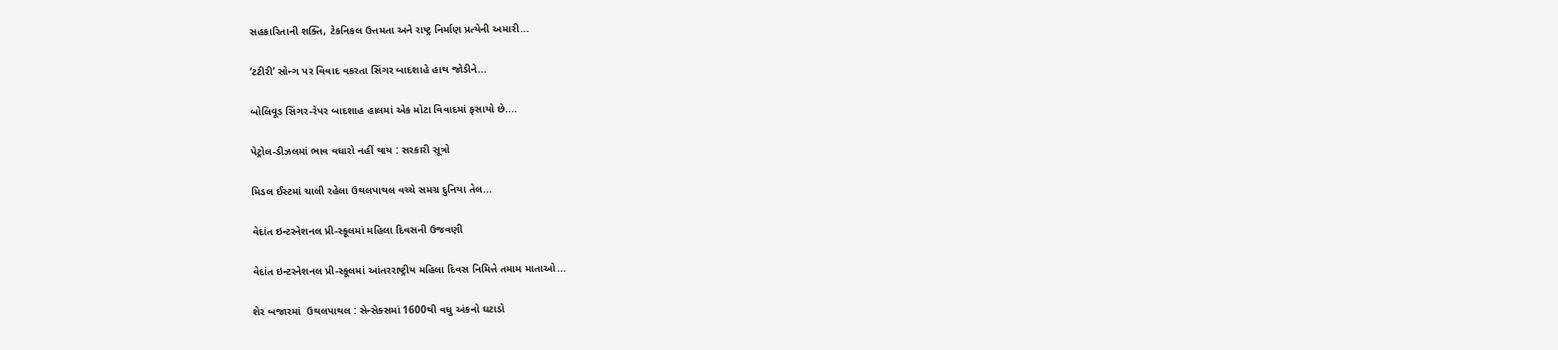સહકારિતાની શક્તિ, ટેકનિકલ ઉત્તમતા અને રાષ્ટ્ર નિર્માણ પ્રત્યેની અમારી...

‘ટટીરી’ સોન્ગ પર વિવાદ વકરતા સિંગર બાદશાહે હાથ જોડીને...

બોલિવૂડ સિંગર-રેપર બાદશાહ હાલમાં એક મોટા વિવાદમાં ફસાયો છે....

પેટ્રોલ-ડીઝલમાં ભાવ વધારો નહીં થાય : સરકારી સૂત્રો

મિડલ ઈસ્ટમાં ચાલી રહેલા ઉથલપાથલ વચ્ચે સમગ્ર દુનિયા તેલ...

વેદાંત ઇન્ટરનેશનલ પ્રી-સ્કૂલમાં મહિલા દિવસની ઉજવણી

વેદાંત ઇન્ટરનેશનલ પ્રી-સ્કૂલમાં આંતરરાષ્ટ્રીય મહિલા દિવસ નિમિત્તે તમામ માતાઓ...

શેર બજારમાં  ઉથલપાથલ : સેન્સેક્સમાં 1600થી વધુ અંકનો ઘટાડો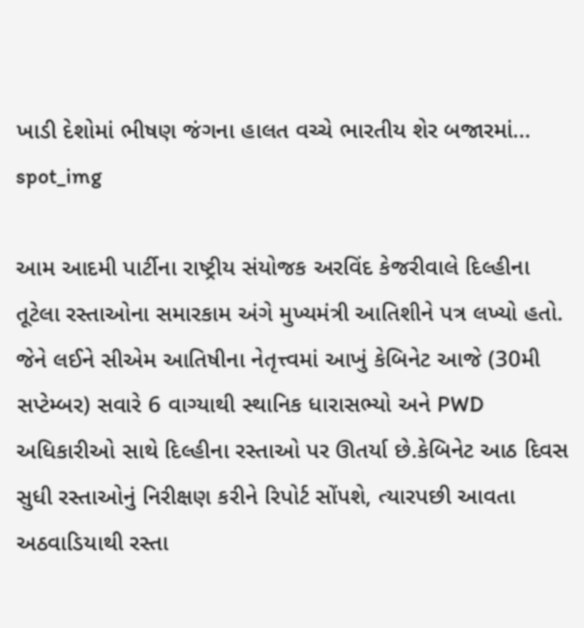ખાડી દેશોમાં ભીષણ જંગના હાલત વચ્ચે ભારતીય શેર બજારમાં...
spot_img

આમ આદમી પાર્ટીના રાષ્ટ્રીય સંયોજક અરવિંદ કેજરીવાલે દિલ્હીના તૂટેલા રસ્તાઓના સમારકામ અંગે મુખ્યમંત્રી આતિશીને પત્ર લખ્યો હતો. જેને લઈને સીએમ આતિષીના નેતૃત્ત્વમાં આખું કેબિનેટ આજે (30મી સપ્ટેમ્બર) સવારે 6 વાગ્યાથી સ્થાનિક ધારાસભ્યો અને PWD અધિકારીઓ સાથે દિલ્હીના રસ્તાઓ પર ઊતર્યા છે.કેબિનેટ આઠ દિવસ સુધી રસ્તાઓનું નિરીક્ષણ કરીને રિપોર્ટ સોંપશે, ત્યારપછી આવતા અઠવાડિયાથી રસ્તા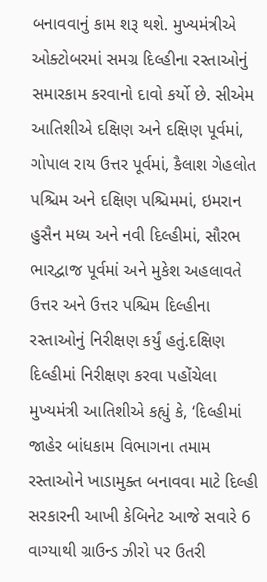બનાવવાનું કામ શરૂ થશે. મુખ્યમંત્રીએ ઓક્ટોબરમાં સમગ્ર દિલ્હીના રસ્તાઓનું સમારકામ કરવાનો દાવો કર્યો છે. સીએમ આતિશીએ દક્ષિણ અને દક્ષિણ પૂર્વમાં, ગોપાલ રાય ઉત્તર પૂર્વમાં, કૈલાશ ગેહલોત પશ્ચિમ અને દક્ષિણ પશ્ચિમમાં, ઇમરાન હુસૈન મધ્ય અને નવી દિલ્હીમાં, સૌરભ ભારદ્વાજ પૂર્વમાં અને મુકેશ અહલાવતે ઉત્તર અને ઉત્તર પશ્ચિમ દિલ્હીના રસ્તાઓનું નિરીક્ષણ કર્યું હતું.દક્ષિણ દિલ્હીમાં નિરીક્ષણ કરવા પહોંચેલા મુખ્યમંત્રી આતિશીએ કહ્યું કે, ‘દિલ્હીમાં જાહેર બાંધકામ વિભાગના તમામ રસ્તાઓને ખાડામુક્ત બનાવવા માટે દિલ્હી સરકારની આખી કેબિનેટ આજે સવારે 6 વાગ્યાથી ગ્રાઉન્ડ ઝીરો પર ઉતરી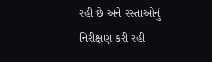રહી છે અને રસ્તાઓનું નિરીક્ષણ કરી રહી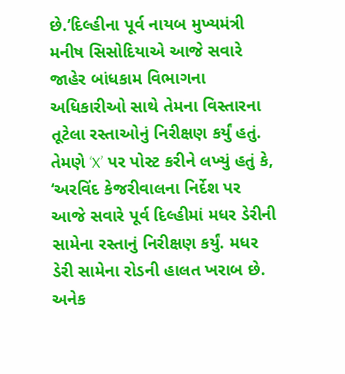છે.’દિલ્હીના પૂર્વ નાયબ મુખ્યમંત્રી મનીષ સિસોદિયાએ આજે સવારે જાહેર બાંધકામ વિભાગના અધિકારીઓ સાથે તેમના વિસ્તારના તૂટેલા રસ્તાઓનું નિરીક્ષણ કર્યું હતું. તેમણે ‘X’ પર પોસ્ટ કરીને લખ્યું હતું કે, ‘અરવિંદ કેજરીવાલના નિર્દેશ પર આજે સવારે પૂર્વ દિલ્હીમાં મધર ડેરીની સામેના રસ્તાનું નિરીક્ષણ કર્યું. મધર ડેરી સામેના રોડની હાલત ખરાબ છે. અનેક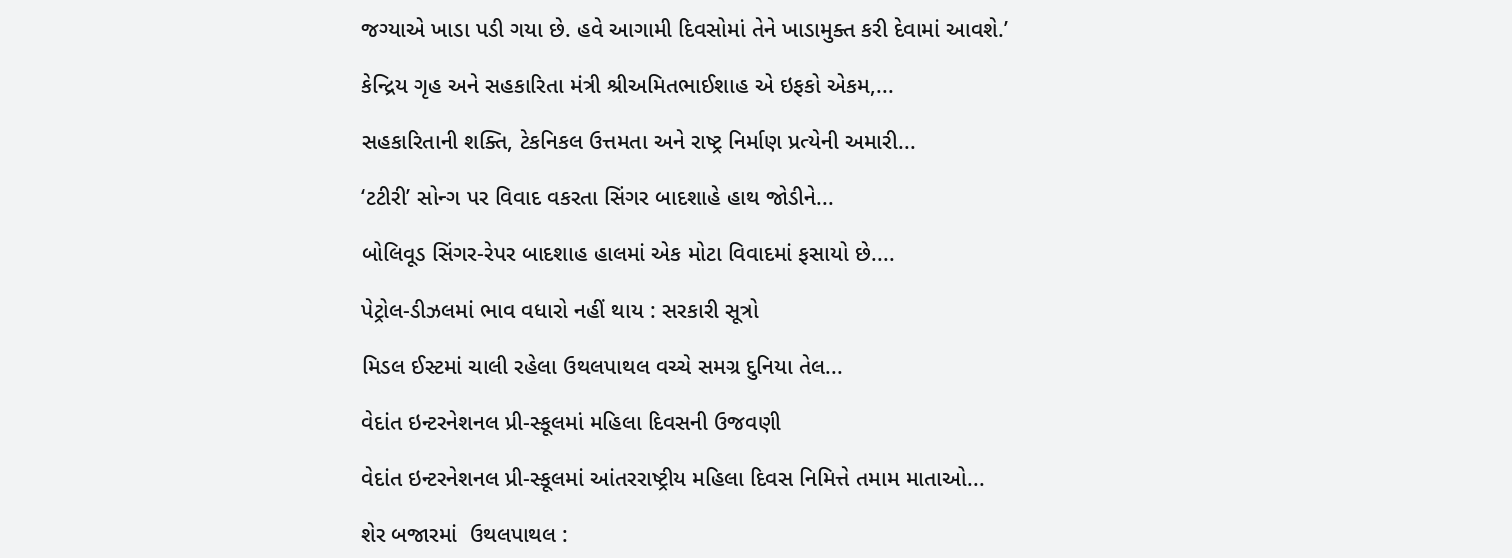જગ્યાએ ખાડા પડી ગયા છે. હવે આગામી દિવસોમાં તેને ખાડામુક્ત કરી દેવામાં આવશે.’

કેન્દ્રિય ગૃહ અને સહકારિતા મંત્રી શ્રીઅમિતભાઈશાહ એ ઇફકો એકમ,...

સહકારિતાની શક્તિ, ટેકનિકલ ઉત્તમતા અને રાષ્ટ્ર નિર્માણ પ્રત્યેની અમારી...

‘ટટીરી’ સોન્ગ પર વિવાદ વકરતા સિંગર બાદશાહે હાથ જોડીને...

બોલિવૂડ સિંગર-રેપર બાદશાહ હાલમાં એક મોટા વિવાદમાં ફસાયો છે....

પેટ્રોલ-ડીઝલમાં ભાવ વધારો નહીં થાય : સરકારી સૂત્રો

મિડલ ઈસ્ટમાં ચાલી રહેલા ઉથલપાથલ વચ્ચે સમગ્ર દુનિયા તેલ...

વેદાંત ઇન્ટરનેશનલ પ્રી-સ્કૂલમાં મહિલા દિવસની ઉજવણી

વેદાંત ઇન્ટરનેશનલ પ્રી-સ્કૂલમાં આંતરરાષ્ટ્રીય મહિલા દિવસ નિમિત્તે તમામ માતાઓ...

શેર બજારમાં  ઉથલપાથલ :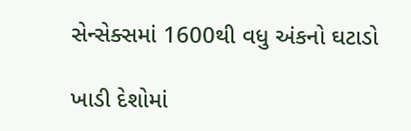સેન્સેક્સમાં 1600થી વધુ અંકનો ઘટાડો

ખાડી દેશોમાં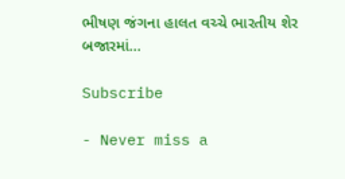ભીષણ જંગના હાલત વચ્ચે ભારતીય શેર બજારમાં...

Subscribe

- Never miss a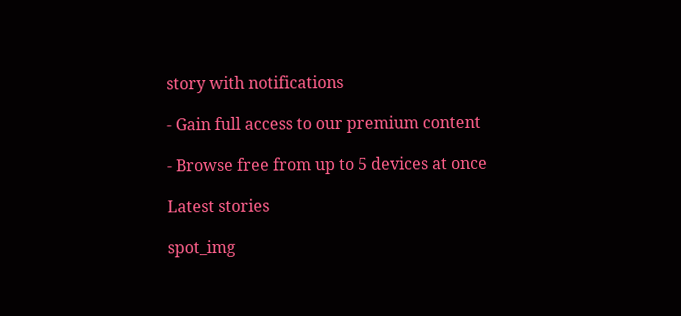story with notifications

- Gain full access to our premium content

- Browse free from up to 5 devices at once

Latest stories

spot_img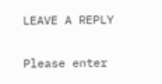LEAVE A REPLY

Please enter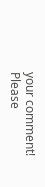your comment!
Please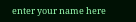enter your name here